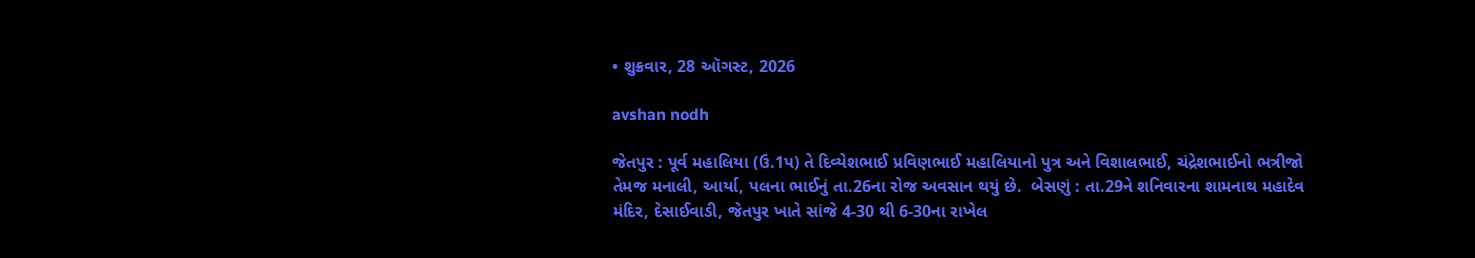• શુક્રવાર, 28 ઑગસ્ટ, 2026

avshan nodh

જેતપુર : પૂર્વ મહાલિયા (ઉ.1પ) તે દિવ્યેશભાઈ પ્રવિણભાઈ મહાલિયાનો પુત્ર અને વિશાલભાઈ, ચંદ્રેશભાઈનો ભત્રીજો તેમજ મનાલી, આર્યા, પલના ભાઈનું તા.26ના રોજ અવસાન થયું છે.  બેસણું : તા.29ને શનિવારના શામનાથ મહાદેવ મંદિર, દેસાઈવાડી, જેતપુર ખાતે સાંજે 4-30 થી 6-30ના રાખેલ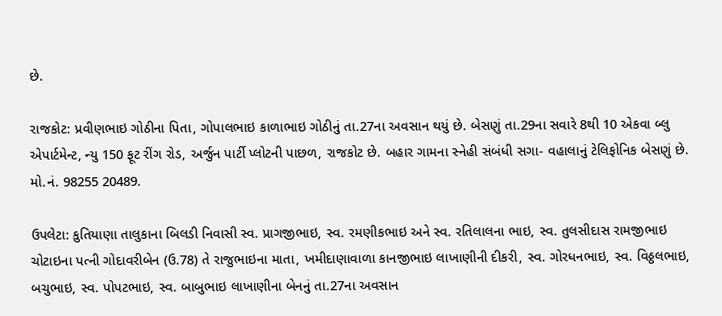છે.

રાજકોટ: પ્રવીણભાઇ ગોઠીના પિતા, ગોપાલભાઇ કાળાભાઇ ગોઠીનું તા.27ના અવસાન થયું છે. બેસણું તા.29ના સવારે 8થી 10 એકવા બ્લુ એપાર્ટમેન્ટ, ન્યુ 150 ફૂટ રીંગ રોડ, અર્જુન પાર્ટી પ્લોટની પાછળ, રાજકોટ છે. બહાર ગામના સ્નેહી સંબંધી સગા- વહાલાનું ટેલિફોનિક બેસણું છે. મો.નં. 98255 20489.

ઉપલેટા: કુતિયાણા તાલુકાના બિલડી નિવાસી સ્વ. પ્રાગજીભાઇ, સ્વ. રમણીકભાઇ અને સ્વ. રતિલાલના ભાઇ, સ્વ. તુલસીદાસ રામજીભાઇ ચોટાઇના પત્ની ગોદાવરીબેન (ઉ.78) તે રાજુભાઇના માતા, ખમીદાણાવાળા કાનજીભાઇ લાખાણીની દીકરી, સ્વ. ગોરધનભાઇ, સ્વ. વિઠ્ઠલભાઇ, બચુભાઇ, સ્વ. પોપટભાઇ, સ્વ. બાબુભાઇ લાખાણીના બેનનું તા.27ના અવસાન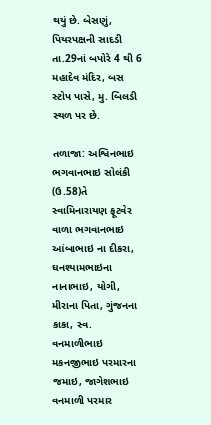થયું છે. બેસણું, પિયરપક્ષની સાદડી તા.29નાં બપોરે 4 થી 6 મહાદેવ મંદિર, બસ સ્ટોપ પાસે, મુ. બિલડી સ્થળ પર છે.

તળાજા: અશ્વિનભાઇ ભગવાનભાઇ સોલંકી (ઉ.58)તે સ્વામિનારાયણ ફૂટવેર વાળા ભગવાનભાઇ આંબાભાઇ ના દીકરા, ઘનશ્યામભાઇના નાનાભાઇ, યોગી, મીરાના પિતા, ગુંજનના કાકા, સ્વ. વનમાળીભાઇ મકનજીભાઇ પરમારના જમાઇ, જાગેશભાઇ વનમાળી પરમાર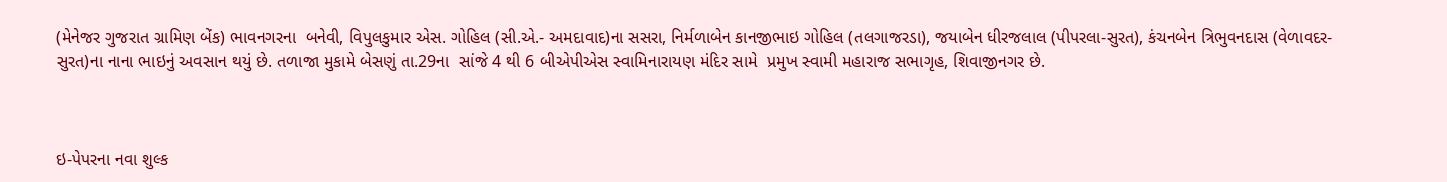(મેનેજર ગુજરાત ગ્રામિણ બેંક) ભાવનગરના  બનેવી, વિપુલકુમાર એસ. ગોહિલ (સી.એ.- અમદાવાદ)ના સસરા, નિર્મળાબેન કાનજીભાઇ ગોહિલ (તલગાજરડા), જયાબેન ધીરજલાલ (પીપરલા-સુરત), કંચનબેન ત્રિભુવનદાસ (વેળાવદર- સુરત)ના નાના ભાઇનું અવસાન થયું છે. તળાજા મુકામે બેસણું તા.29ના  સાંજે 4 થી 6 બીએપીએસ સ્વામિનારાયણ મંદિર સામે  પ્રમુખ સ્વામી મહારાજ સભાગૃહ, શિવાજીનગર છે.



ઇ-પેપરના નવા શુલ્ક